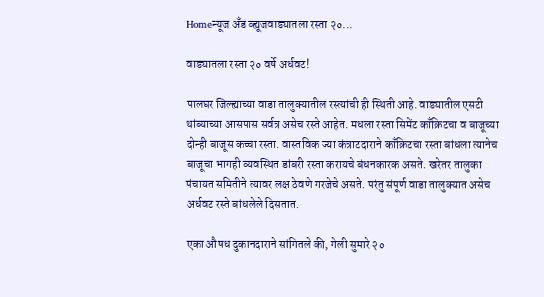Homeन्यूज अँड व्ह्यूजवाड्यातला रस्ता २०...

वाड्यातला रस्ता २० वर्षे अर्धवट!

पालघर जिल्ह्याच्या वाडा तालुक्यातील रस्त्यांची ही स्थिती आहे. वाड्यातील एसटी थांब्याच्या आसपास सर्वत्र असेच रस्ते आहेत. मधला रस्ता सिमेंट काँक्रिटचा व बाजूच्या दोन्ही बाजूस कच्चा रस्ता. वास्तविक ज्या कंत्राटदाराने काँक्रिटचा रस्ता बांधला त्यानेच बाजूचा भागही व्यवस्थित डांबरी रस्ता करायचे बंधनकारक असते. खरेतर तालुका पंचायत समितीने त्यावर लक्ष ठेवणे गरजेचे असते. परंतु संपूर्ण वाडा तालुक्यात असेच अर्धवट रस्ते बांधलेले दिसतात.

एका औषध दुकानदाराने सांगितले की, गेली सुमारे २०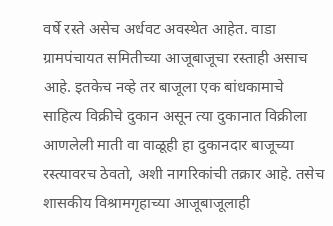वर्षे रस्ते असेच अर्धवट अवस्थेत आहेत. वाडा ग्रामपंचायत समितीच्या आजूबाजूचा रस्ताही असाच आहे. इतकेच नव्हे तर बाजूला एक बांधकामाचे साहित्य विक्रीचे दुकान असून त्या दुकानात विक्रीला आणलेली माती वा वाळूही हा दुकानदार बाजूच्या रस्त्यावरच ठेवतो, अशी नागरिकांची तक्रार आहे. तसेच शासकीय विश्रामगृहाच्या आजूबाजूलाही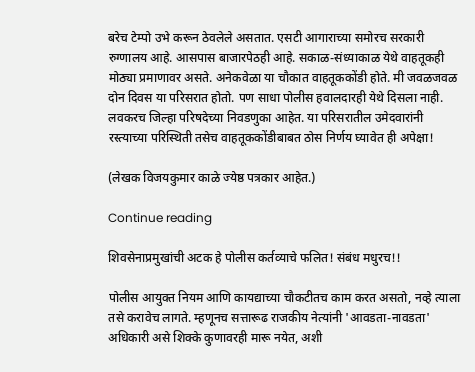बरेच टेम्पो उभे करून ठेवलेले असतात. एसटी आगाराच्या समोरच सरकारी रुग्णालय आहे. आसपास बाजारपेठही आहे. सकाळ-संध्याकाळ येथे वाहतूकही मोठ्या प्रमाणावर असते. अनेकवेळा या चौकात वाहतूककोंडी होते. मी जवळजवळ दोन दिवस या परिसरात होतो. पण साधा पोलीस हवालदारही येथे दिसला नाही. लवकरच जिल्हा परिषदेच्या निवडणुका आहेत. या परिसरातील उमेदवारांनी रस्त्याच्या परिस्थिती तसेच वाहतूककोंडीबाबत ठोस निर्णय घ्यावेत ही अपेक्षा!

(लेखक विजयकुमार काळे ज्येष्ठ पत्रकार आहेत.)

Continue reading

शिवसेनाप्रमुखांची अटक हे पोलीस कर्तव्याचे फलित! संबंध मधुरच!!

पोलीस आयुक्त नियम आणि कायद्याच्या चौकटीतच काम करत असतो, नव्हे त्याला तसे करावेच लागते. म्हणूनच सत्तारूढ राजकीय नेत्यांनी 'आवडता-नावडता' अधिकारी असे शिक्के कुणावरही मारू नयेत, अशी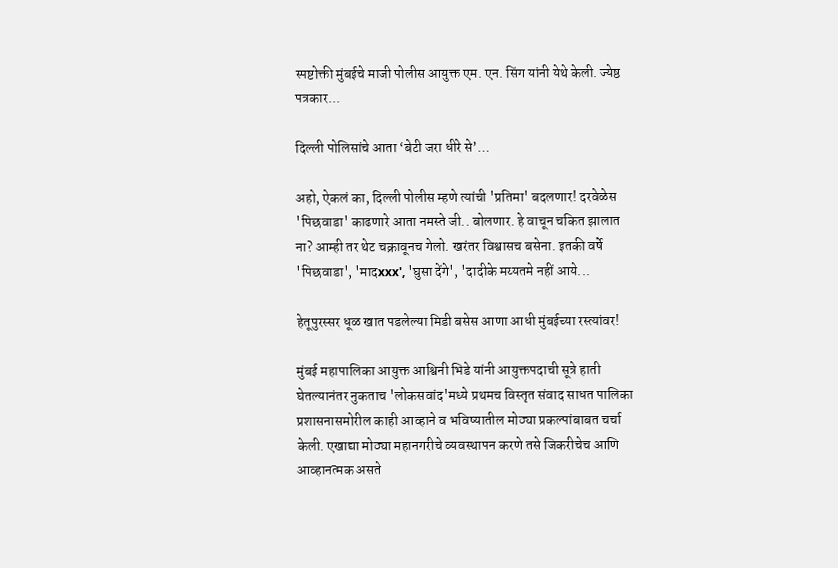स्पष्टोक्ती मुंबईचे माजी पोलीस आयुक्त एम. एन. सिंग यांनी येथे केली. ज्येष्ठ पत्रकार...

दिल्ली पोलिसांचे आता ‘बेटी जरा धीरे से’…

अहो, ऐकलं का, दिल्ली पोलीस म्हणे त्यांची 'प्रतिमा' बदलणार! दरवेळेस 'पिछवाडा' काढणारे आता नमस्ते जी.. बोलणार. हे वाचून चकित झालात ना? आम्ही तर थेट चक्रावूनच गेलो. खरंतर विश्वासच बसेना. इतकी वर्षे 'पिछवाडा', 'मादxxx', 'घुसा देंगे', 'दादीके मय्यतमे नहीं आये...

हेतूपुरस्सर धूळ खात पडलेल्या मिडी बसेस आणा आधी मुंबईच्या रस्त्यांवर!

मुंबई महापालिका आयुक्त आश्विनी भिडे यांनी आयुक्तपदाची सूत्रे हाती घेतल्यानंतर नुकताच 'लोकसवांद'मध्ये प्रथमच विस्तृत संवाद साधत पालिका प्रशासनासमोरील काही आव्हाने व भविष्यातील मोठ्या प्रकल्पांबाबत चर्चा केली. एखाद्या मोठ्या महानगरीचे व्यवस्थापन करणे तसे जिकरीचेच आणि आव्हानत्मक असते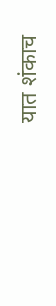यात शंकाच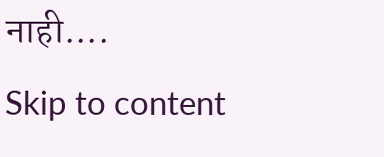नाही....
Skip to content